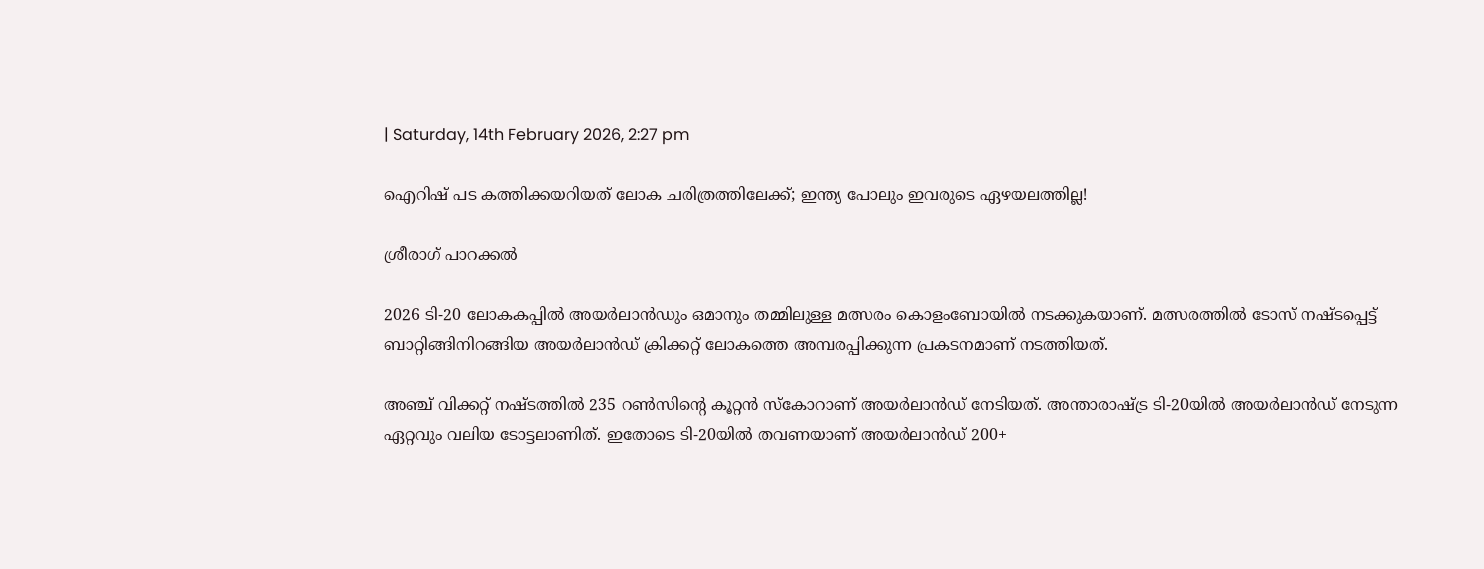| Saturday, 14th February 2026, 2:27 pm

ഐറിഷ് പട കത്തിക്കയറിയത് ലോക ചരിത്രത്തിലേക്ക്; ഇന്ത്യ പോലും ഇവരുടെ ഏഴയലത്തില്ല!

ശ്രീരാഗ് പാറക്കല്‍

2026 ടി-20 ലോകകപ്പില്‍ അയര്‍ലാന്‍ഡും ഒമാനും തമ്മിലുള്ള മത്സരം കൊളംബോയില്‍ നടക്കുകയാണ്. മത്സരത്തില്‍ ടോസ് നഷ്ടപ്പെട്ട് ബാറ്റിങ്ങിനിറങ്ങിയ അയര്‍ലാന്‍ഡ് ക്രിക്കറ്റ് ലോകത്തെ അമ്പരപ്പിക്കുന്ന പ്രകടനമാണ് നടത്തിയത്.

അഞ്ച് വിക്കറ്റ് നഷ്ടത്തില്‍ 235 റണ്‍സിന്റെ കൂറ്റന്‍ സ്‌കോറാണ് അയര്‍ലാന്‍ഡ് നേടിയത്. അന്താരാഷ്ട്ര ടി-20യില്‍ അയര്‍ലാന്‍ഡ് നേടുന്ന ഏറ്റവും വലിയ ടോട്ടലാണിത്. ഇതോടെ ടി-20യില്‍ തവണയാണ് അയര്‍ലാന്‍ഡ് 200+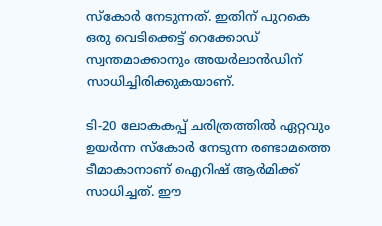സ്‌കോര്‍ നേടുന്നത്. ഇതിന് പുറകെ ഒരു വെടിക്കെട്ട് റെക്കോഡ് സ്വന്തമാക്കാനും അയര്‍ലാന്‍ഡിന് സാധിച്ചിരിക്കുകയാണ്.

ടി-20 ലോകകപ്പ് ചരിത്രത്തില്‍ ഏറ്റവും ഉയര്‍ന്ന സ്‌കോര്‍ നേടുന്ന രണ്ടാമത്തെ ടീമാകാനാണ് ഐറിഷ് ആര്‍മിക്ക് സാധിച്ചത്. ഈ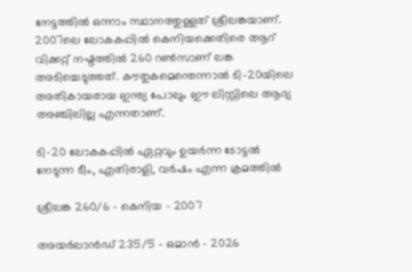നേട്ടത്തില്‍ ഒന്നാം സ്ഥാനത്തുള്ളത് ശ്രീലങ്കയാണ്. 2007ലെ ലോകകപ്പില്‍ കെനിയക്കെതിരെ ആറ് വിക്കറ്റ് നഷ്ടത്തില്‍ 260 റണ്‍സാണ് ലങ്ക അടിച്ചെടുത്തത്. കൗതുകമെന്തെന്നാല്‍ ടി-20യിലെ അതികായരായ ഇന്ത്യ പോലും ഈ ലിസ്റ്റിലെ ആദ്യ അഞ്ചിലില്ല എന്നതാണ്.

ടി-20 ലോകകപ്പില്‍ ഏറ്റവും ഉയര്‍ന്ന ടോട്ടല്‍ നേടുന്ന ടീം, എതിരാളി, വര്‍ഷം എന്ന ക്രമത്തില്‍

ശ്രീലങ്ക 260/6 – കെനിയ – 2007

അയര്‍ലാന്‍ഡ് 235/5 – ഒമാന്‍ – 2026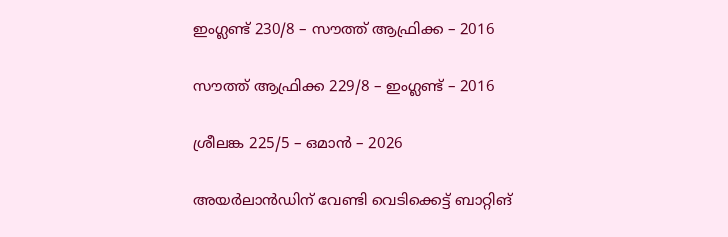ഇംഗ്ലണ്ട് 230/8 – സൗത്ത് ആഫ്രിക്ക – 2016

സൗത്ത് ആഫ്രിക്ക 229/8 – ഇംഗ്ലണ്ട് – 2016

ശ്രീലങ്ക 225/5 – ഒമാന്‍ – 2026

അയര്‍ലാന്‍ഡിന് വേണ്ടി വെടിക്കെട്ട് ബാറ്റിങ്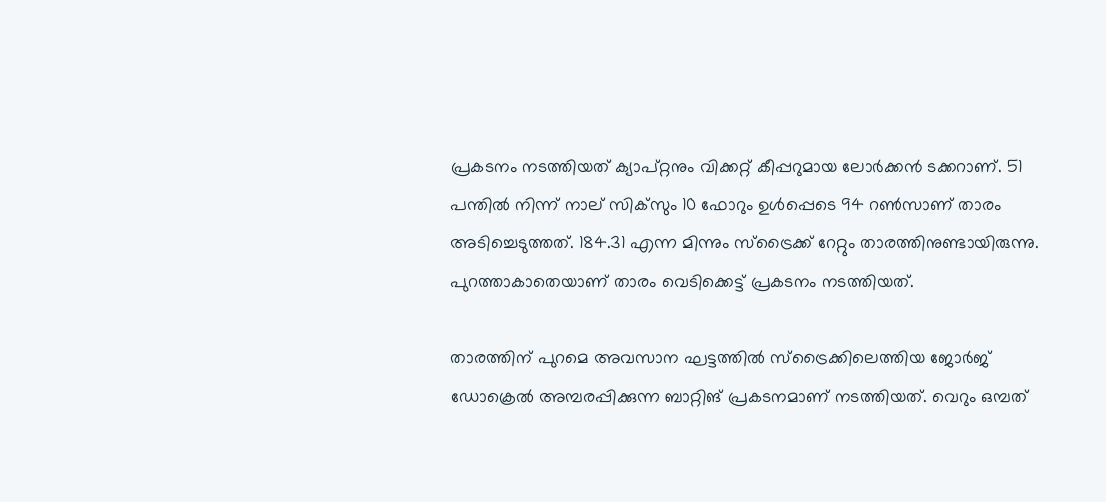പ്രകടനം നടത്തിയത് ക്യാപ്റ്റനും വിക്കറ്റ് കീപ്പറുമായ ലോര്‍ക്കന്‍ ടക്കറാണ്. 51 പന്തില്‍ നിന്ന് നാല് സിക്‌സും 10 ഫോറും ഉള്‍പ്പെടെ 94 റണ്‍സാണ് താരം അടിച്ചെടുത്തത്. 184.31 എന്ന മിന്നും സ്‌ട്രൈക്ക് റേറ്റും താരത്തിനുണ്ടായിരുന്നു. പുറത്താകാതെയാണ് താരം വെടിക്കെട്ട് പ്രകടനം നടത്തിയത്.

താരത്തിന് പുറമെ അവസാന ഘട്ടത്തില്‍ സ്‌ട്രൈക്കിലെത്തിയ ജോര്‍ജ് ഡോക്രെല്‍ അമ്പരപ്പിക്കുന്ന ബാറ്റിങ് പ്രകടനമാണ് നടത്തിയത്. വെറും ഒമ്പത്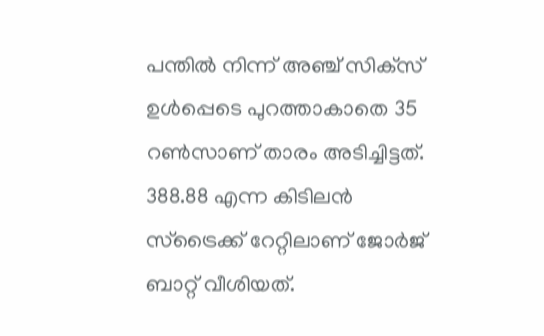പന്തില്‍ നിന്ന് അഞ്ച് സിക്‌സ് ഉള്‍പ്പെടെ പുറത്താകാതെ 35 റണ്‍സാണ് താരം അടിച്ചിട്ടത്. 388.88 എന്ന കിടിലന്‍ സ്‌ട്രൈക്ക് റേറ്റിലാണ് ജോര്‍ജ് ബാറ്റ് വീശിയത്.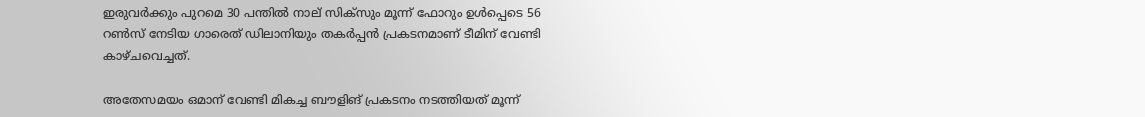ഇരുവര്‍ക്കും പുറമെ 30 പന്തില്‍ നാല് സിക്‌സും മൂന്ന് ഫോറും ഉള്‍പ്പെടെ 56 റണ്‍സ് നേടിയ ഗാരെത് ഡിലാനിയും തകര്‍പ്പന്‍ പ്രകടനമാണ് ടീമിന് വേണ്ടി കാഴ്ചവെച്ചത്.

അതേസമയം ഒമാന് വേണ്ടി മികച്ച ബൗളിങ് പ്രകടനം നടത്തിയത് മൂന്ന്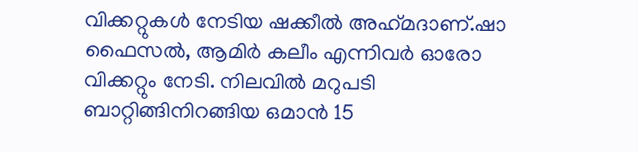വിക്കറ്റുകള്‍ നേടിയ ഷക്കീല്‍ അഹ്‌മദാണ്.ഷാ ഫൈസല്‍, ആമിര്‍ കലീം എന്നിവര്‍ ഓരോ വിക്കറ്റും നേടി. നിലവില്‍ മറുപടി ബാറ്റിങ്ങിനിറങ്ങിയ ഒമാന്‍ 15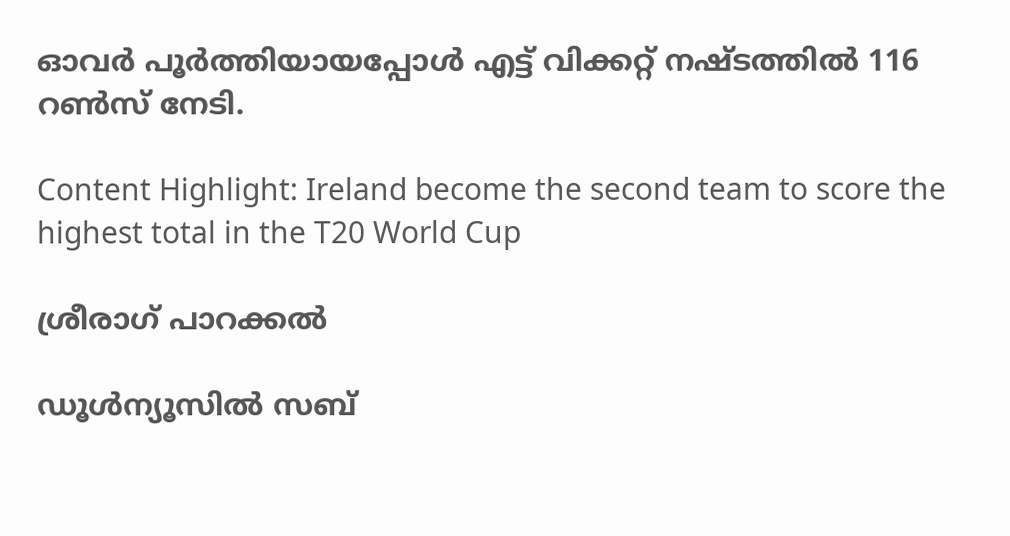ഓവര്‍ പൂര്‍ത്തിയായപ്പോള്‍ എട്ട് വിക്കറ്റ് നഷ്ടത്തില്‍ 116 റണ്‍സ് നേടി.

Content Highlight: Ireland become the second team to score the highest total in the T20 World Cup

ശ്രീരാഗ് പാറക്കല്‍

ഡൂള്‍ന്യൂസില്‍ സബ്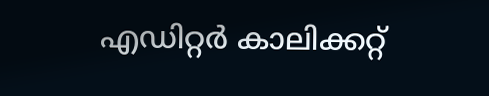എഡിറ്റര്‍ കാലിക്കറ്റ്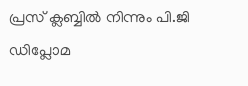പ്രസ് ക്ലബ്ബില്‍ നിന്നും പി.ജി ഡിപ്ലോമ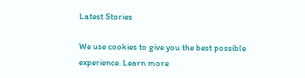Latest Stories

We use cookies to give you the best possible experience. Learn more